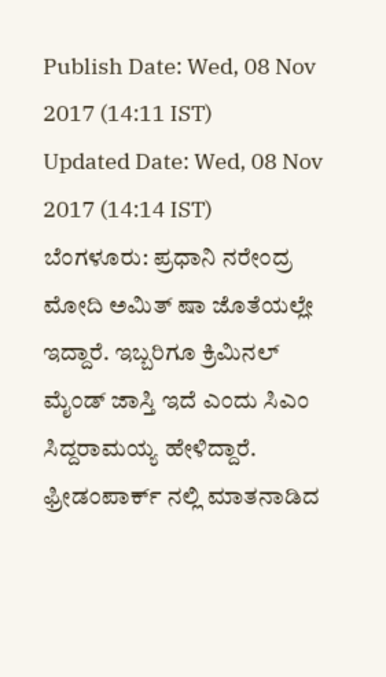Publish Date: Wed, 08 Nov 2017 (14:11 IST)
Updated Date: Wed, 08 Nov 2017 (14:14 IST)
ಬೆಂಗಳೂರು: ಪ್ರಧಾನಿ ನರೇಂದ್ರ ಮೋದಿ ಅಮಿತ್ ಷಾ ಜೊತೆಯಲ್ಲೇ ಇದ್ದಾರೆ. ಇಬ್ಬರಿಗೂ ಕ್ರಿಮಿನಲ್ ಮೈಂಡ್ ಜಾಸ್ತಿ ಇದೆ ಎಂದು ಸಿಎಂ ಸಿದ್ದರಾಮಯ್ಯ ಹೇಳಿದ್ದಾರೆ.
ಫ್ರೀಡಂಪಾರ್ಕ್ ನಲ್ಲಿ ಮಾತನಾಡಿದ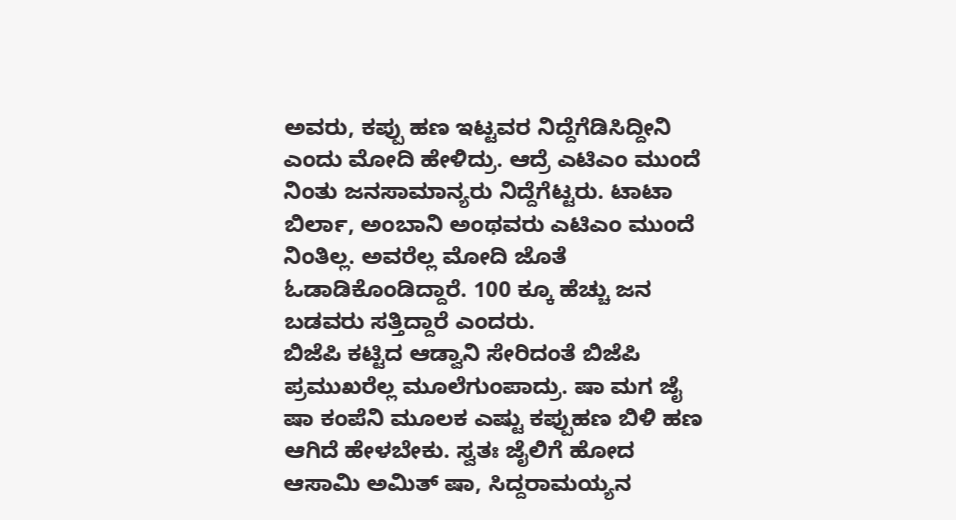ಅವರು, ಕಪ್ಪು ಹಣ ಇಟ್ಟವರ ನಿದ್ದೆಗೆಡಿಸಿದ್ದೀನಿ ಎಂದು ಮೋದಿ ಹೇಳಿದ್ರು. ಆದ್ರೆ ಎಟಿಎಂ ಮುಂದೆ ನಿಂತು ಜನಸಾಮಾನ್ಯರು ನಿದ್ದೆಗೆಟ್ಟರು. ಟಾಟಾ ಬಿರ್ಲಾ, ಅಂಬಾನಿ ಅಂಥವರು ಎಟಿಎಂ ಮುಂದೆ ನಿಂತಿಲ್ಲ. ಅವರೆಲ್ಲ ಮೋದಿ ಜೊತೆ ಓಡಾಡಿಕೊಂಡಿದ್ದಾರೆ. 100 ಕ್ಕೂ ಹೆಚ್ಚು ಜನ ಬಡವರು ಸತ್ತಿದ್ದಾರೆ ಎಂದರು.
ಬಿಜೆಪಿ ಕಟ್ಟಿದ ಆಡ್ವಾನಿ ಸೇರಿದಂತೆ ಬಿಜೆಪಿ ಪ್ರಮುಖರೆಲ್ಲ ಮೂಲೆಗುಂಪಾದ್ರು. ಷಾ ಮಗ ಜೈ ಷಾ ಕಂಪೆನಿ ಮೂಲಕ ಎಷ್ಟು ಕಪ್ಪುಹಣ ಬಿಳಿ ಹಣ ಆಗಿದೆ ಹೇಳಬೇಕು. ಸ್ವತಃ ಜೈಲಿಗೆ ಹೋದ ಆಸಾಮಿ ಅಮಿತ್ ಷಾ, ಸಿದ್ದರಾಮಯ್ಯನ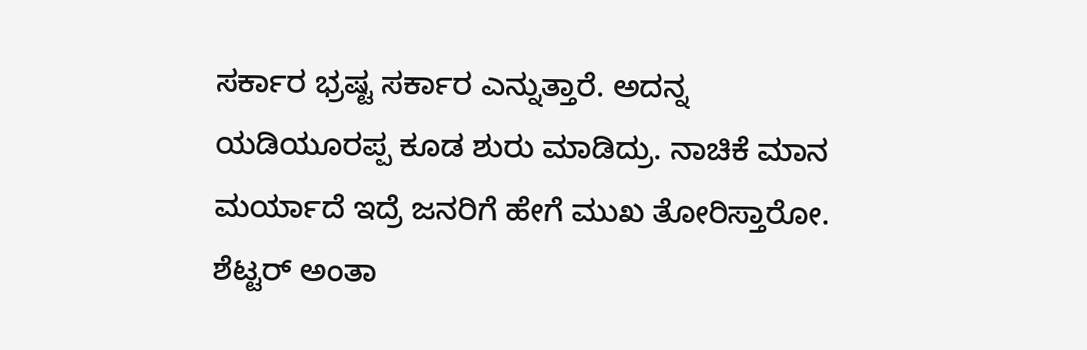ಸರ್ಕಾರ ಭ್ರಷ್ಟ ಸರ್ಕಾರ ಎನ್ನುತ್ತಾರೆ. ಅದನ್ನ ಯಡಿಯೂರಪ್ಪ ಕೂಡ ಶುರು ಮಾಡಿದ್ರು. ನಾಚಿಕೆ ಮಾನ ಮರ್ಯಾದೆ ಇದ್ರೆ ಜನರಿಗೆ ಹೇಗೆ ಮುಖ ತೋರಿಸ್ತಾರೋ. ಶೆಟ್ಟರ್ ಅಂತಾ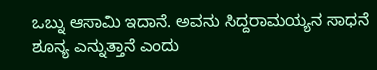ಒಬ್ನು ಆಸಾಮಿ ಇದಾನೆ. ಅವನು ಸಿದ್ದರಾಮಯ್ಯನ ಸಾಧನೆ ಶೂನ್ಯ ಎನ್ನುತ್ತಾನೆ ಎಂದು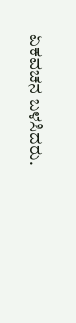ಏಕವಚನ ಬಳಸಿದರು.